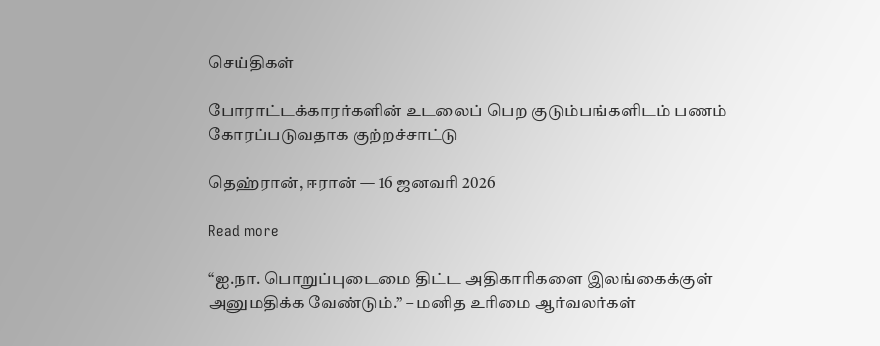செய்திகள்

போராட்டக்காரர்களின் உடலைப் பெற குடும்பங்களிடம் பணம் கோரப்படுவதாக குற்றச்சாட்டு

தெஹ்ரான், ஈரான் — 16 ஜனவரி 2026

Read more

“ஐ.நா. பொறுப்புடைமை திட்ட அதிகாரிகளை இலங்கைக்குள் அனுமதிக்க வேண்டும்.” – மனித உரிமை ஆர்வலர்கள்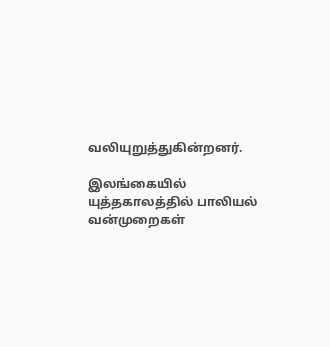வலியுறுத்துகின்றனர்.

இலங்கையில் யுத்தகாலத்தில் பாலியல் வன்முறைகள்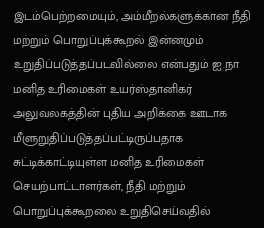இடம்பெற்றமையும், அம்மீறல்களுக்கான நீதி மற்றும் பொறுப்புக்கூறல் இன்னமும் உறுதிப்படுத்தப்படவில்லை என்பதும் ஐ.நா மனித உரிமைகள் உயர்ஸ்தானிகர் அலுவலகத்தின் புதிய அறிக்கை ஊடாக மீளுறுதிப்படுத்தப்பட்டிருப்பதாக சுட்டிக்காட்டியுள்ள மனித உரிமைகள் செயற்பாட்டாளர்கள், நீதி மற்றும் பொறுப்புக்கூறலை உறுதிசெய்வதில்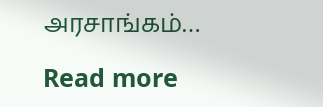அரசாங்கம்…

Read more